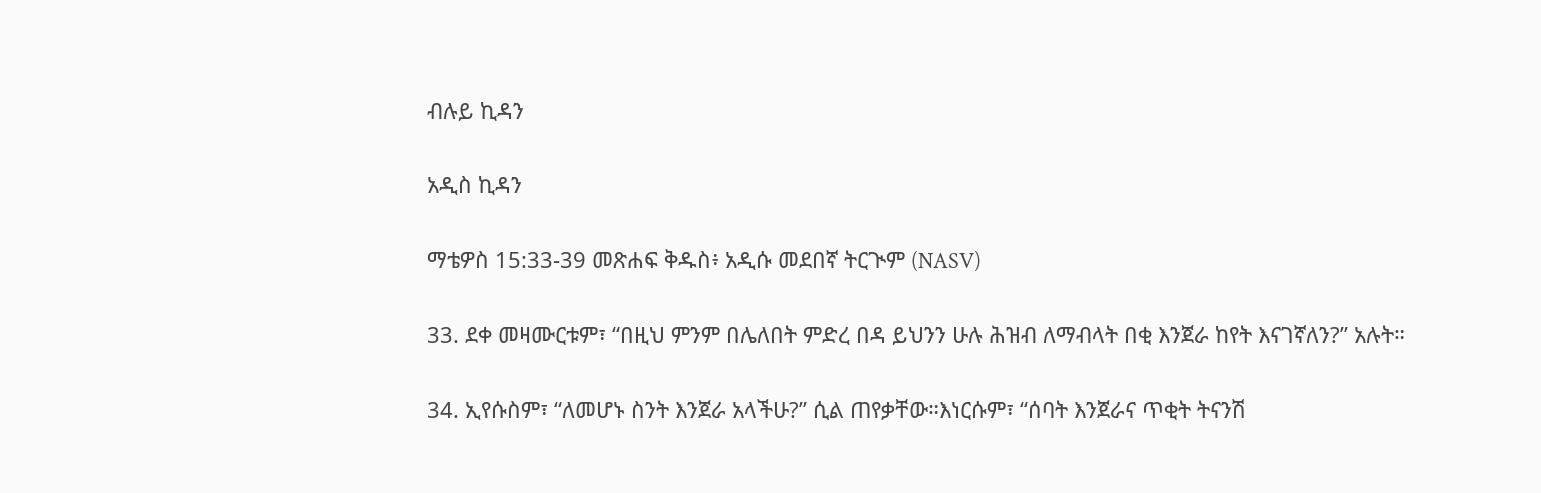ብሉይ ኪዳን

አዲስ ኪዳን

ማቴዎስ 15:33-39 መጽሐፍ ቅዱስ፥ አዲሱ መደበኛ ትርጒም (NASV)

33. ደቀ መዛሙርቱም፣ “በዚህ ምንም በሌለበት ምድረ በዳ ይህንን ሁሉ ሕዝብ ለማብላት በቂ እንጀራ ከየት እናገኛለን?” አሉት።

34. ኢየሱስም፣ “ለመሆኑ ስንት እንጀራ አላችሁ?” ሲል ጠየቃቸው።እነርሱም፣ “ሰባት እንጀራና ጥቂት ትናንሽ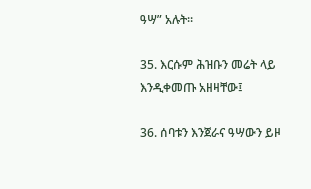ዓሣ” አሉት።

35. እርሱም ሕዝቡን መሬት ላይ እንዲቀመጡ አዘዛቸው፤

36. ሰባቱን እንጀራና ዓሣውን ይዞ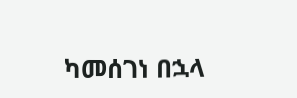ካመሰገነ በኋላ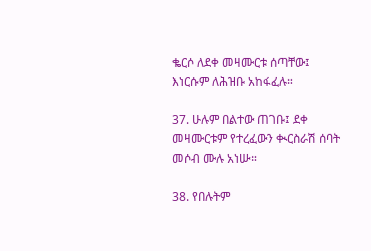ቈርሶ ለደቀ መዛሙርቱ ሰጣቸው፤ እነርሱም ለሕዝቡ አከፋፈሉ።

37. ሁሉም በልተው ጠገቡ፤ ደቀ መዛሙርቱም የተረፈውን ቊርስራሽ ሰባት መሶብ ሙሉ አነሡ።

38. የበሉትም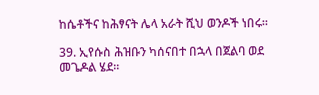ከሴቶችና ከሕፃናት ሌላ አራት ሺህ ወንዶች ነበሩ።

39. ኢየሱስ ሕዝቡን ካሰናበተ በኋላ በጀልባ ወደ መጌዶል ሄደ።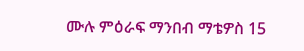ሙሉ ምዕራፍ ማንበብ ማቴዎስ 15